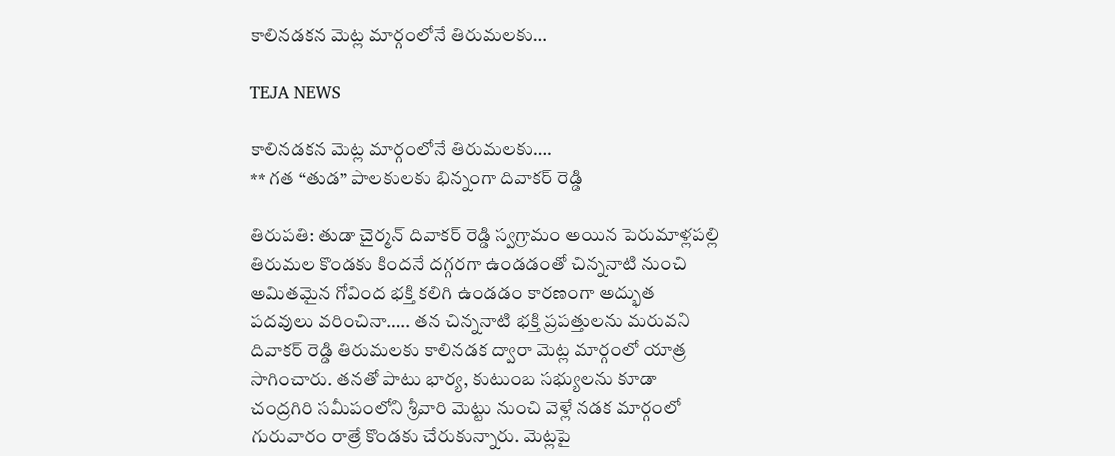కాలినడకన మెట్ల మార్గంలోనే తిరుమలకు…

TEJA NEWS

కాలినడకన మెట్ల మార్గంలోనే తిరుమలకు….
** గత “తుడ” పాలకులకు భిన్నంగా దివాకర్ రెడ్డి

తిరుపతి: తుడా చైర్మన్ దివాకర్ రెడ్డి స్వగ్రామం అయిన పెరుమాళ్లపల్లి తిరుమల కొండకు కిందనే దగ్గరగా ఉండడంతో చిన్ననాటి నుంచి అమితమైన గోవింద భక్తి కలిగి ఉండడం కారణంగా అద్భుత పదవులు వరించినా….. తన చిన్ననాటి భక్తి ప్రపత్తులను మరువని దివాకర్ రెడ్డి తిరుమలకు కాలినడక ద్వారా మెట్ల మార్గంలో యాత్ర సాగించారు. తనతో పాటు భార్య, కుటుంబ సభ్యులను కూడా చంద్రగిరి సమీపంలోని శ్రీవారి మెట్టు నుంచి వెళ్లే నడక మార్గంలో గురువారం రాత్రే కొండకు చేరుకున్నారు. మెట్లపై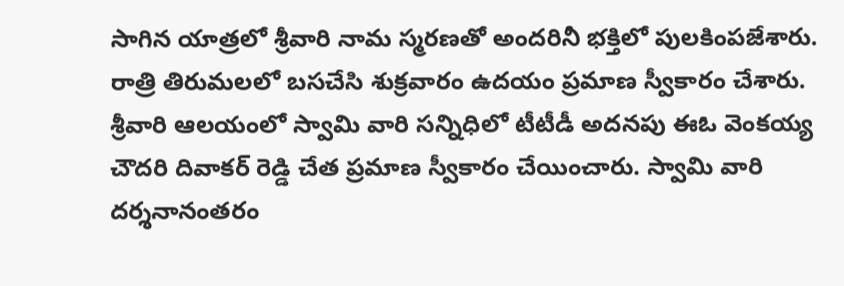సాగిన యాత్రలో శ్రీవారి నామ స్మరణతో అందరినీ భక్తిలో పులకింపజేశారు. రాత్రి తిరుమలలో బసచేసి శుక్రవారం ఉదయం ప్రమాణ స్వీకారం చేశారు. శ్రీవారి ఆలయంలో స్వామి వారి సన్నిధిలో టీటీడీ అదనపు ఈఓ వెంకయ్య చౌదరి దివాకర్ రెడ్డి చేత ప్రమాణ స్వీకారం చేయించారు. స్వామి వారి దర్శనానంతరం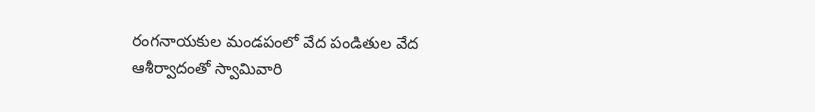రంగనాయకుల మండపంలో వేద పండితుల వేద ఆశీర్వాదంతో స్వామివారి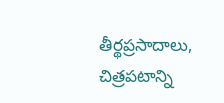తీర్థప్రసాదాలు, చిత్రపటాన్ని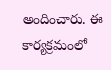అందించారు. ఈ కార్యక్రమంలో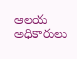ఆలయ అధికారులు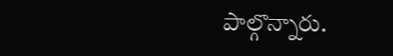పాల్గొన్నారు.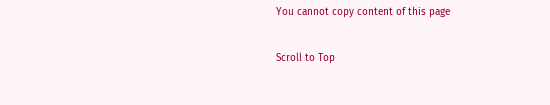You cannot copy content of this page

Scroll to Top